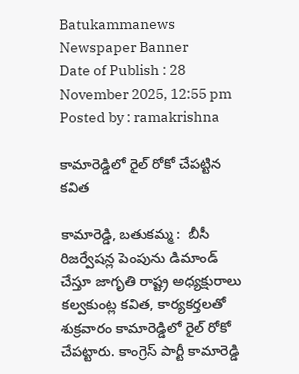Batukammanews
Newspaper Banner
Date of Publish : 28 November 2025, 12:55 pm Posted by : ramakrishna

కామారెడ్డిలో రైల్ రోకో చేపట్టిన కవిత

కామారెడ్డి, బతుకమ్మ :  బీసీ రిజర్వేషన్ల పెంపును డిమాండ్ చేస్తూ జాగృతి రాష్ట్ర అధ్యక్షురాలు కల్వకుంట్ల కవిత, కార్యకర్తలతో శుక్రవారం కామారెడ్డిలో రైల్ రోకో చేపట్టారు. కాంగ్రెస్ పార్టీ కామారెడ్డి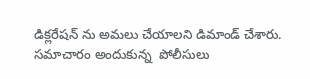డిక్లరేషన్ ను అమలు చేయాలని డిమాండ్ చేశారు. సమాచారం అందుకున్న  పోలీసులు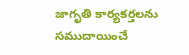జాగృతి కార్యకర్తలను సముదాయించే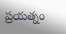ప్రయత్నం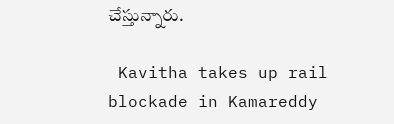చేస్తున్నారు.

 Kavitha takes up rail blockade in Kamareddy